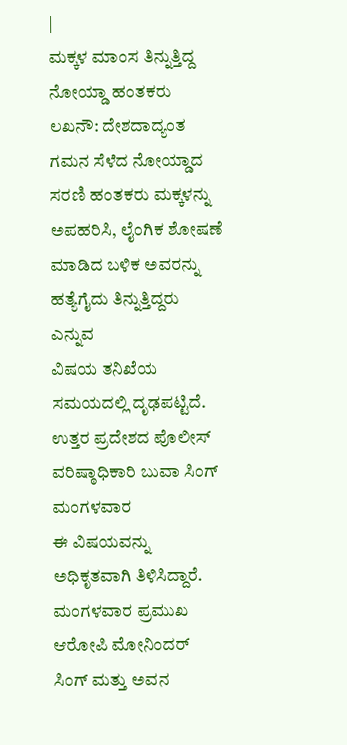|
ಮಕ್ಕಳ ಮಾಂಸ ತಿನ್ನುತ್ತಿದ್ದ ನೋಯ್ಡಾ ಹಂತಕರು
ಲಖನೌ: ದೇಶದಾದ್ಯಂತ ಗಮನ ಸೆಳೆದ ನೋಯ್ಡಾದ
ಸರಣಿ ಹಂತಕರು ಮಕ್ಕಳನ್ನು ಅಪಹರಿಸಿ, ಲೈಂಗಿಕ ಶೋಷಣೆ
ಮಾಡಿದ ಬಳಿಕ ಅವರನ್ನು ಹತ್ಯೆಗೈದು ತಿನ್ನುತ್ತಿದ್ದರು ಎನ್ನುವ
ವಿಷಯ ತನಿಖೆಯ ಸಮಯದಲ್ಲಿ ದೃಢಪಟ್ಟಿದೆ.
ಉತ್ತರ ಪ್ರದೇಶದ ಪೊಲೀಸ್ ವರಿಷ್ಠಾಧಿಕಾರಿ ಬುವಾ ಸಿಂಗ್ ಮಂಗಳವಾರ
ಈ ವಿಷಯವನ್ನು ಅಧಿಕೃತವಾಗಿ ತಿಳಿಸಿದ್ದಾರೆ.
ಮಂಗಳವಾರ ಪ್ರಮುಖ ಆರೋಪಿ ಮೋನಿಂದರ್ ಸಿಂಗ್ ಮತ್ತು ಅವನ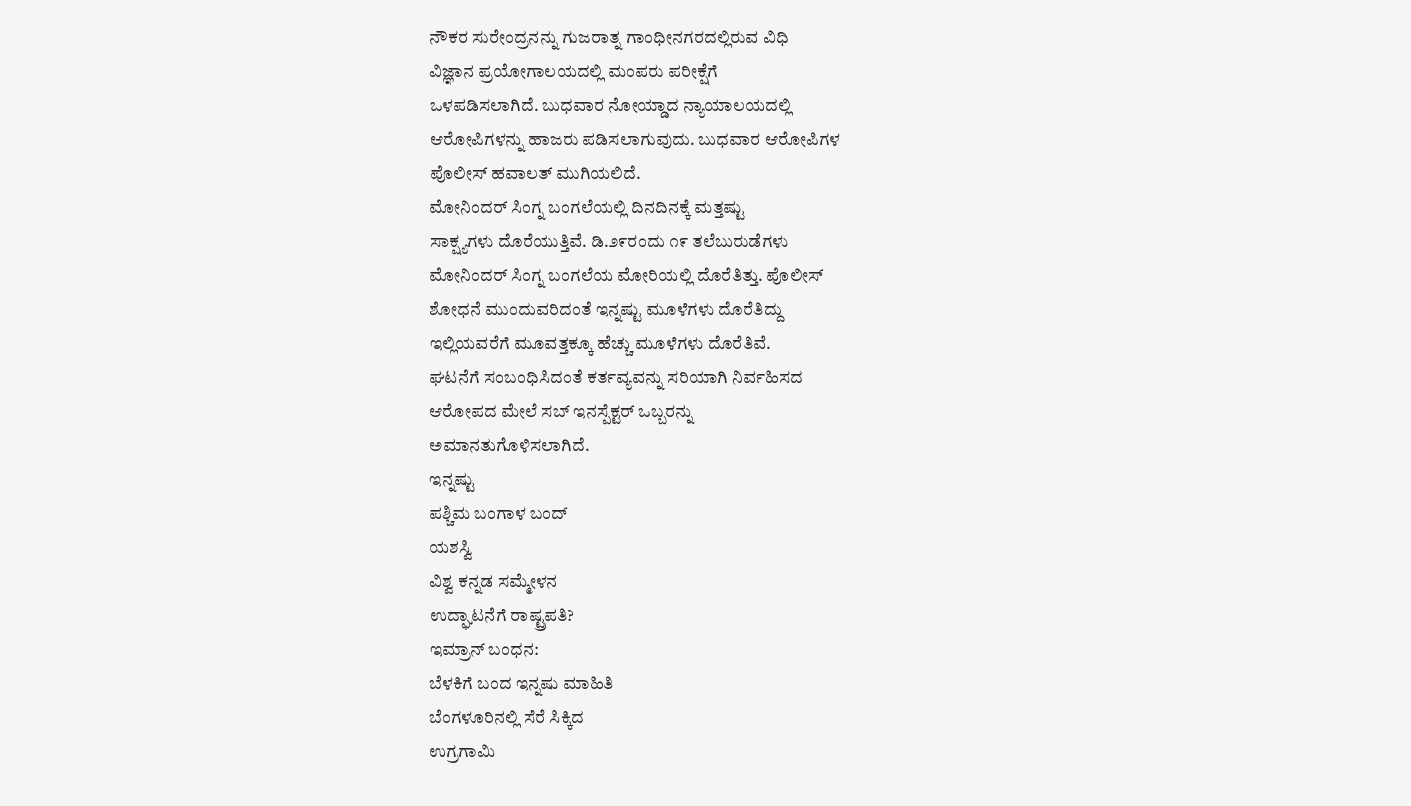ನೌಕರ ಸುರೇಂದ್ರನನ್ನು ಗುಜರಾತ್ನ ಗಾಂಧೀನಗರದಲ್ಲಿರುವ ವಿಧಿ
ವಿಜ್ಞಾನ ಪ್ರಯೋಗಾಲಯದಲ್ಲಿ ಮಂಪರು ಪರೀಕ್ಷೆಗೆ
ಒಳಪಡಿಸಲಾಗಿದೆ. ಬುಧವಾರ ನೋಯ್ಡಾದ ನ್ಯಾಯಾಲಯದಲ್ಲಿ
ಆರೋಪಿಗಳನ್ನು ಹಾಜರು ಪಡಿಸಲಾಗುವುದು. ಬುಧವಾರ ಆರೋಪಿಗಳ
ಪೊಲೀಸ್ ಹವಾಲತ್ ಮುಗಿಯಲಿದೆ.
ಮೋನಿಂದರ್ ಸಿಂಗ್ನ ಬಂಗಲೆಯಲ್ಲಿ ದಿನದಿನಕ್ಕೆ ಮತ್ತಷ್ಟು
ಸಾಕ್ಷ್ಯಗಳು ದೊರೆಯುತ್ತಿವೆ. ಡಿ.೨೯ರಂದು ೧೯ ತಲೆಬುರುಡೆಗಳು
ಮೋನಿಂದರ್ ಸಿಂಗ್ನ ಬಂಗಲೆಯ ಮೋರಿಯಲ್ಲಿ ದೊರೆತಿತ್ತು. ಪೊಲೀಸ್
ಶೋಧನೆ ಮುಂದುವರಿದಂತೆ ಇನ್ನಷ್ಟು ಮೂಳೆಗಳು ದೊರೆತಿದ್ದು
ಇಲ್ಲಿಯವರೆಗೆ ಮೂವತ್ತಕ್ಕೂ ಹೆಚ್ಚು ಮೂಳೆಗಳು ದೊರೆತಿವೆ.
ಘಟನೆಗೆ ಸಂಬಂಧಿಸಿದಂತೆ ಕರ್ತವ್ಯವನ್ನು ಸರಿಯಾಗಿ ನಿರ್ವಹಿಸದ
ಆರೋಪದ ಮೇಲೆ ಸಬ್ ಇನಸ್ಪೆಕ್ಟರ್ ಒಬ್ಬರನ್ನು
ಅಮಾನತುಗೊಳಿಸಲಾಗಿದೆ.
ಇನ್ನಷ್ಟು
ಪಶ್ಚಿಮ ಬಂಗಾಳ ಬಂದ್
ಯಶಸ್ವಿ
ವಿಶ್ವ ಕನ್ನಡ ಸಮ್ಮೇಳನ
ಉದ್ಘಾಟನೆಗೆ ರಾಷ್ಟ್ರಪತಿ?
ಇಮ್ರಾನ್ ಬಂಧನ:
ಬೆಳಕಿಗೆ ಬಂದ ಇನ್ನಷು ಮಾಹಿತಿ
ಬೆಂಗಳೂರಿನಲ್ಲಿ ಸೆರೆ ಸಿಕ್ಕಿದ
ಉಗ್ರಗಾಮಿ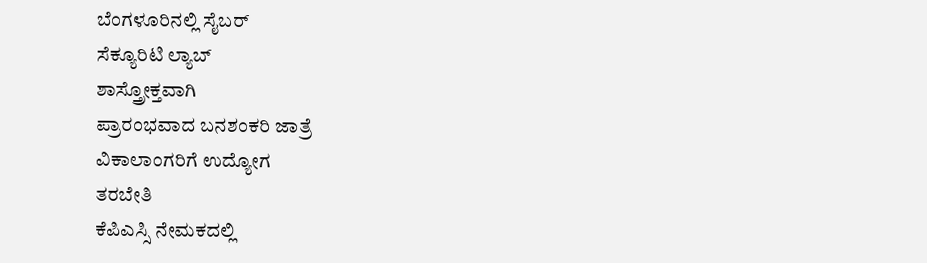ಬೆಂಗಳೂರಿನಲ್ಲಿ ಸೈಬರ್
ಸೆಕ್ಯೂರಿಟಿ ಲ್ಯಾಬ್
ಶಾಸ್ತ್ರೋಕ್ತವಾಗಿ
ಪ್ರಾರಂಭವಾದ ಬನಶಂಕರಿ ಜಾತ್ರೆ
ವಿಕಾಲಾಂಗರಿಗೆ ಉದ್ಯೋಗ
ತರಬೇತಿ
ಕೆಪಿಎಸ್ಸಿ ನೇಮಕದಲ್ಲಿ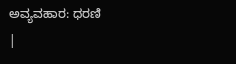ಅವ್ಯವಹಾರ: ಧರಣಿ
|